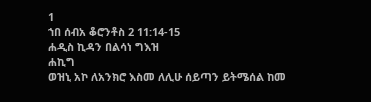1
ኀበ ሰብአ ቆሮንቶስ 2 11:14-15
ሐዲስ ኪዳን በልሳነ ግእዝ
ሐኪግ
ወዝኒ አኮ ለአንክሮ እስመ ለሊሁ ሰይጣን ይትሜሰል ከመ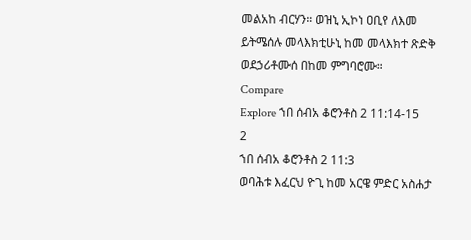መልአከ ብርሃን። ወዝኒ ኢኮነ ዐቢየ ለእመ ይትሜሰሉ መላእክቲሁኒ ከመ መላእክተ ጽድቅ ወደኃሪቶሙሰ በከመ ምግባሮሙ።
Compare
Explore ኀበ ሰብአ ቆሮንቶስ 2 11:14-15
2
ኀበ ሰብአ ቆሮንቶስ 2 11:3
ወባሕቱ እፈርህ ዮጊ ከመ አርዌ ምድር አስሐታ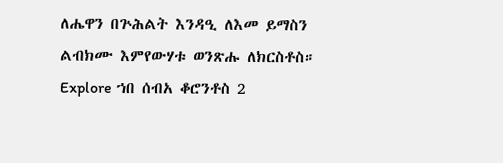ለሔዋን በጕሕልት እንዳዒ ለእመ ይማስን ልብክሙ እምየውሃቱ ወንጽሑ ለክርስቶስ።
Explore ኀበ ሰብአ ቆሮንቶስ 2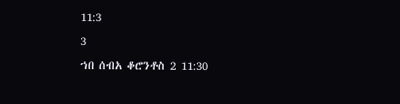11:3
3
ኀበ ሰብአ ቆሮንቶስ 2 11:30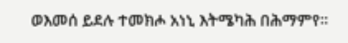ወእመሰ ይደሉ ተመክሖ አነኒ እትሜካሕ በሕማምየ።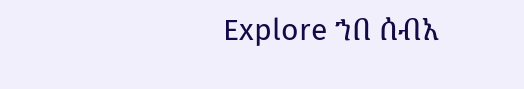Explore ኀበ ሰብአ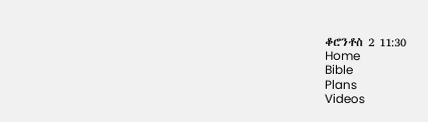ቆሮንቶስ 2 11:30
Home
Bible
Plans
Videos